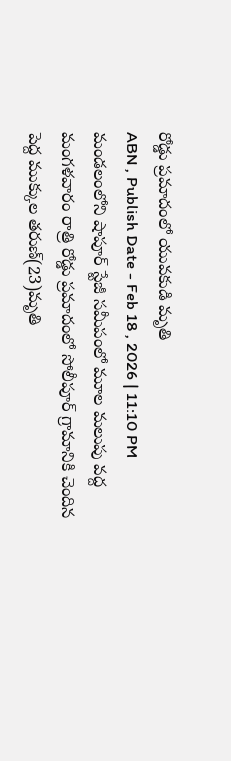రోడ్డు ప్రమాదంలో యువకుడి మృతి
ABN , Publish Date - Feb 18 , 2026 | 11:10 PM
మండలంలోని షాపూర్ స్టేజీ సమీపంలో మూల మలుపు వద్ద మంగళవారం రాత్రి రోడ్డు ప్రమాదంలో సోలీపూర్ గ్రామానికి చెందిన పెద్ద ముక్కుల తరుణ్(23)మృతి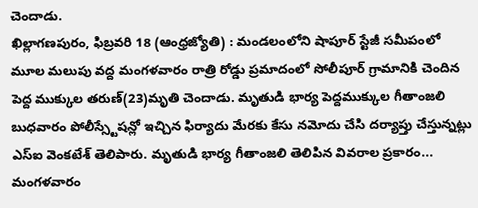చెందాడు.
ఖిల్లాగణపురం, ఫిబ్రవరి 18 (ఆంధ్రజ్యోతి) : మండలంలోని షాపూర్ స్టేజీ సమీపంలో మూల మలుపు వద్ద మంగళవారం రాత్రి రోడ్డు ప్రమాదంలో సోలీపూర్ గ్రామానికి చెందిన పెద్ద ముక్కుల తరుణ్(23)మృతి చెందాడు. మృతుడి భార్య పెద్దముక్కుల గీతాంజలి బుధవారం పోలీస్స్టేషన్లో ఇచ్చిన ఫిర్యాదు మేరకు కేసు నమోదు చేసి దర్యాప్తు చేస్తున్నట్లు ఎస్ఐ వెంకటేశ్ తెలిపారు. మృతుడి భార్య గీతాంజలి తెలిపిన వివరాల ప్రకారం... మంగళవారం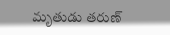మృతుడు తరుణ్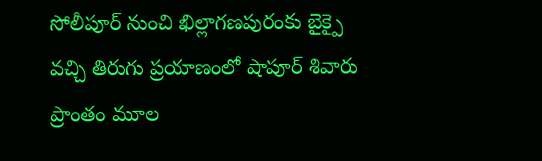సోలీపూర్ నుంచి ఖిల్లాగణపురంకు బైక్పై వచ్చి తిరుగు ప్రయాణంలో షాపూర్ శివారు ప్రాంతం మూల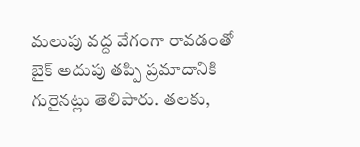మలుపు వద్ద వేగంగా రావడంతో బైక్ అదుపు తప్పి ప్రమాదానికి గురైనట్లు తెలిపారు. తలకు,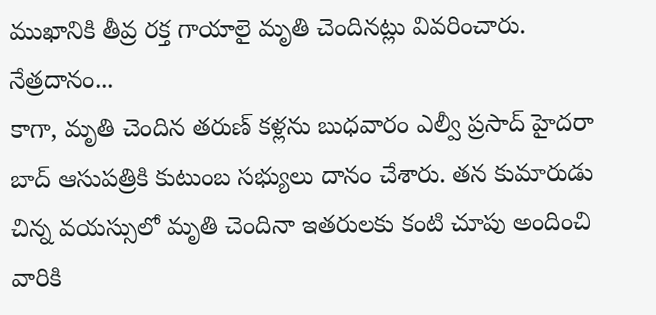ముఖానికి తీవ్ర రక్త గాయాలై మృతి చెందినట్లు వివరించారు.
నేత్రదానం...
కాగా, మృతి చెందిన తరుణ్ కళ్లను బుధవారం ఎల్వీ ప్రసాద్ హైదరా బాద్ ఆసుపత్రికి కుటుంబ సభ్యులు దానం చేశారు. తన కుమారుడు చిన్న వయస్సులో మృతి చెందినా ఇతరులకు కంటి చూపు అందించి వారికి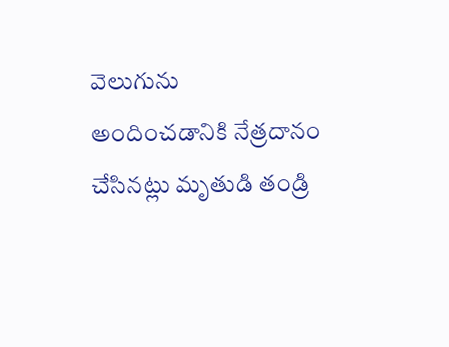వెలుగును అందించడానికి నేత్రదానం చేసినట్లు మృతుడి తండ్రి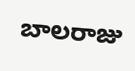బాలరాజు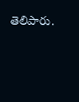తెలిపారు.